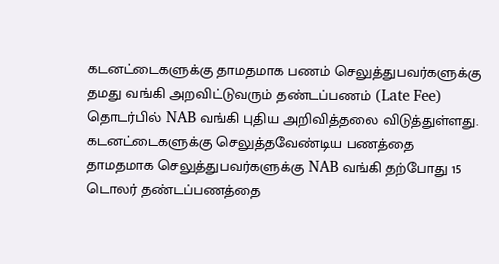கடனட்டைகளுக்கு தாமதமாக பணம் செலுத்துபவர்களுக்கு தமது வங்கி அறவிட்டுவரும் தண்டப்பணம் (Late Fee) தொடர்பில் NAB வங்கி புதிய அறிவித்தலை விடுத்துள்ளது.
கடனட்டைகளுக்கு செலுத்தவேண்டிய பணத்தை தாமதமாக செலுத்துபவர்களுக்கு NAB வங்கி தற்போது 15 டொலர் தண்டப்பணத்தை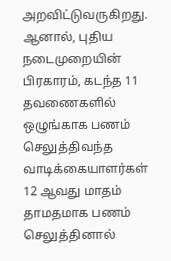அறவிட்டுவருகிறது. ஆனால், புதிய நடைமுறையின் பிரகாரம், கடந்த 11 தவணைகளில் ஒழுங்காக பணம் செலுத்திவந்த வாடிக்கையாளர்கள் 12 ஆவது மாதம் தாமதமாக பணம் செலுத்தினால்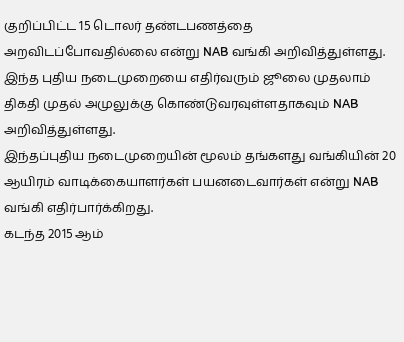குறிப்பிட்ட 15 டொலர் தண்டபணத்தை அறவிடப்போவதில்லை என்று NAB வங்கி அறிவித்துள்ளது.
இந்த புதிய நடைமுறையை எதிர்வரும் ஜூலை முதலாம் திகதி முதல் அமுலுக்கு கொண்டுவரவுள்ளதாகவும் NAB அறிவித்துள்ளது.
இந்தப்புதிய நடைமுறையின் மூலம் தங்களது வங்கியின் 20 ஆயிரம் வாடிக்கையாளர்கள் பயனடைவார்கள் என்று NAB வங்கி எதிர்பார்க்கிறது.
கடந்த 2015 ஆம்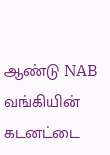ஆண்டு NAB வங்கியின் கடனட்டை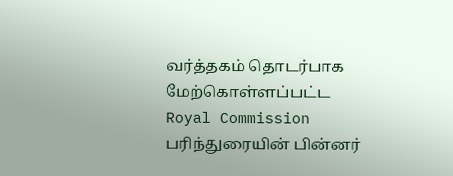வர்த்தகம் தொடர்பாக மேற்கொள்ளப்பட்ட Royal Commission பரிந்துரையின் பின்னர்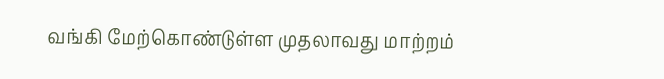வங்கி மேற்கொண்டுள்ள முதலாவது மாற்றம்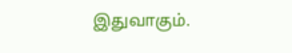இதுவாகும்.